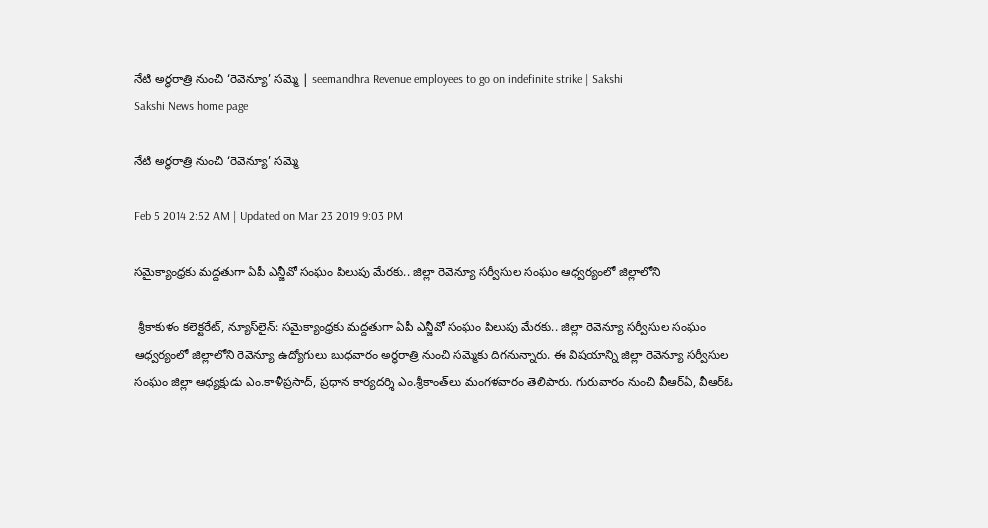నేటి అర్ధరాత్రి నుంచి ‘రెవెన్యూ’ సమ్మె | seemandhra Revenue employees to go on indefinite strike | Sakshi
Sakshi News home page

నేటి అర్ధరాత్రి నుంచి ‘రెవెన్యూ’ సమ్మె

Feb 5 2014 2:52 AM | Updated on Mar 23 2019 9:03 PM

సమైక్యాంధ్రకు మద్దతుగా ఏపీ ఎన్జీవో సంఘం పిలుపు మేరకు.. జిల్లా రెవెన్యూ సర్వీసుల సంఘం ఆధ్వర్యంలో జిల్లాలోని

 శ్రీకాకుళం కలెక్టరేట్, న్యూస్‌లైన్: సమైక్యాంధ్రకు మద్దతుగా ఏపీ ఎన్జీవో సంఘం పిలుపు మేరకు.. జిల్లా రెవెన్యూ సర్వీసుల సంఘం ఆధ్వర్యంలో జిల్లాలోని రెవెన్యూ ఉద్యోగులు బుధవారం అర్ధరాత్రి నుంచి సమ్మెకు దిగనున్నారు. ఈ విషయాన్ని జిల్లా రెవెన్యూ సర్వీసుల సంఘం జిల్లా ఆధ్యక్షుడు ఎం.కాళీప్రసాద్, ప్రధాన కార్యదర్శి ఎం.శ్రీకాంత్‌లు మంగళవారం తెలిపారు. గురువారం నుంచి వీఆర్‌ఏ, వీఆర్‌ఓ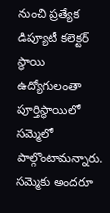నుంచి ప్రత్యేక డిప్యూటీ కలెక్టర్ స్థాయి ఉద్యోగులంతా  పూర్తిస్థాయిలో సమ్మెలో పాల్గొంటామన్నారు. సమ్మెకు అందరూ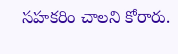సహకరిం చాలని కోరారు.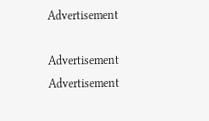Advertisement

Advertisement
Advertisement